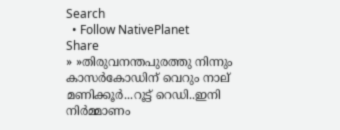Search
  • Follow NativePlanet
Share
» »തിരുവനന്തപുരത്തു നിന്നും കാസര്‍കോഡിന് വെറും നാല് മണിക്കൂര്‍...റൂട്ട് റെഡി..ഇനി നിര്‍മ്മാണം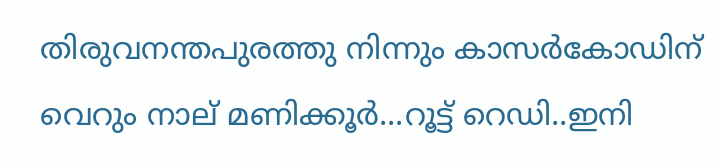തിരുവനന്തപുരത്തു നിന്നും കാസര്‍കോഡിന് വെറും നാല് മണിക്കൂര്‍...റൂട്ട് റെഡി..ഇനി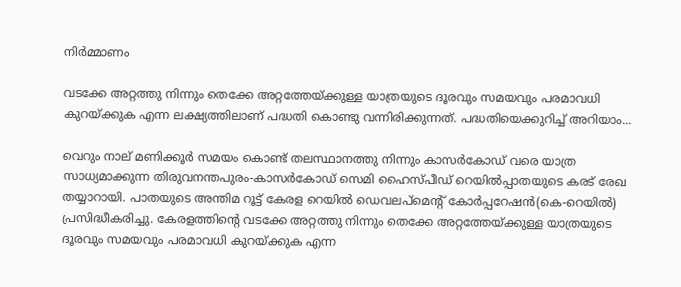നിര്‍മ്മാണം

വടക്കേ അറ്റത്തു നിന്നും തെക്കേ അറ്റത്തേയ്ക്കുള്ള യാത്രയുടെ ദൂരവും സമയവും പരമാവധി കുറയ്ക്കുക എന്ന ലക്ഷ്യത്തിലാണ് പദ്ധതി കൊണ്ടു വന്നിരിക്കുന്നത്. പദ്ധതിയെക്കുറിച്ച് അറിയാം...

വെറും നാല് മണിക്കൂര്‍ സമയം കൊണ്ട് തലസ്ഥാനത്തു നിന്നും കാസര്‍കോഡ് വരെ യാത്ര സാധ്യമാക്കുന്ന തിരുവനന്തപുരം-കാസര്‍കോഡ് സെമി ഹൈസ്പീഡ് റെയില്‍പ്പാതയുടെ കരട് രേഖ തയ്യാറായി. പാതയുടെ അന്തിമ റൂ‌ട്ട് കേരള റെയില്‍ ഡെവലപ്മെന്റ് കോര്‍പ്പറേഷന്‍(കെ-റെയില്‍) പ്രസിദ്ധീകരിച്ചു. കേരളത്തിന്റെ വടക്കേ അറ്റത്തു നിന്നും തെക്കേ അറ്റത്തേയ്ക്കുള്ള യാത്രയുടെ ദൂരവും സമയവും പരമാവധി കുറയ്ക്കുക എന്ന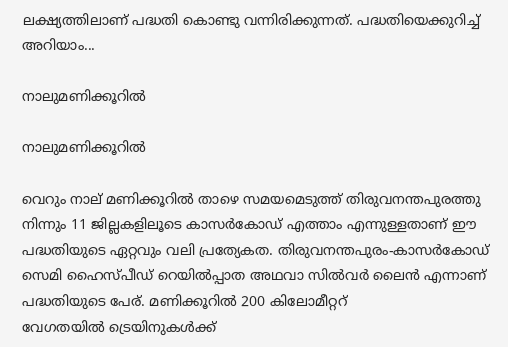ലക്ഷ്യത്തിലാണ് പദ്ധതി കൊണ്ടു വന്നിരിക്കുന്നത്. പദ്ധതിയെക്കുറിച്ച് അറിയാം...

നാലുമണിക്കൂറില്‍

നാലുമണിക്കൂറില്‍

വെറും നാല് മണിക്കൂറില്‍ താഴെ സമയമെടുത്ത് തിരുവനന്തപുരത്തു നിന്നും 11 ജില്ലകളിലൂടെ കാസര്‍കോഡ് എത്താം എന്നുള്ളതാണ് ഈ പദ്ധതിയുടെ ഏറ്റവും വലി പ്രത്യേകത. തിരുവനന്തപുരം-കാസര്‍കോഡ് സെമി ഹൈസ്പീഡ് റെയില്‍പ്പാത അഥവാ സില്‍വര്‍ ലൈന്‍ എന്നാണ് പദ്ധതിയുടെ പേര്. മണിക്കൂറില്‍ 200 കിലോമീറ്ററ്‍ വേഗതയില്‍ ‌ട്രെയിനുകള്‍ക്ക്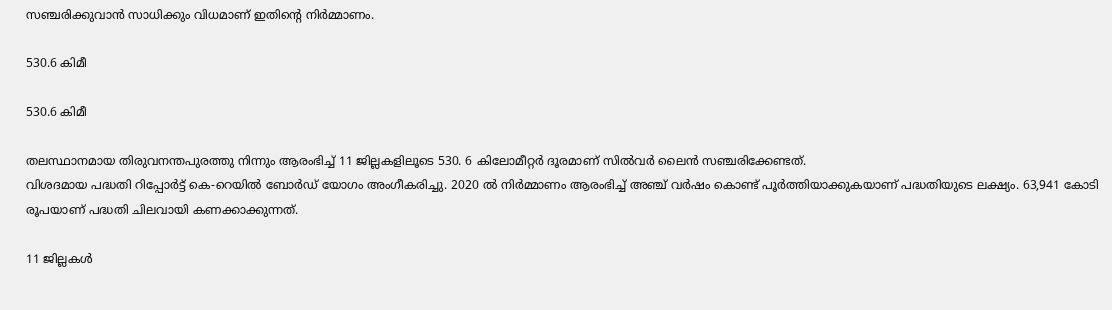സഞ്ചരിക്കുവാന്‍ സാധിക്കും വിധമാണ് ഇതിന്‍റെ നിര്‍മ്മാണം.

530.6 കിമീ

530.6 കിമീ

തലസ്ഥാനമായ തിരുവനന്തപുരത്തു നിന്നും ആരംഭിച്ച് 11 ജില്ലകളിലൂടെ 530. 6 കിലോമീറ്റര്‍ ദൂരമാണ് സില്‍വര്‍ ലൈന്‍ സഞ്ചരിക്കേണ്ടത്.
വിശദമായ പദ്ധതി റിപ്പോര്‍ട്ട് കെ-റെയില്‍ ബോര്‍ഡ് യോഗം അംഗീകരിച്ചു. 2020 ല്‍ നിര്‍മ്മാണം ആരംഭിച്ച് അഞ്ച് വര്‍ഷം കൊണ്ട് പൂര്‍ത്തിയാക്കുകയാണ് പദ്ധതിയു‌ടെ ലക്ഷ്യം. 63,941 കോടി രൂപയാണ് പദ്ധതി ചിലവായി കണക്കാക്കുന്നത്.

11 ജില്ലകള്‍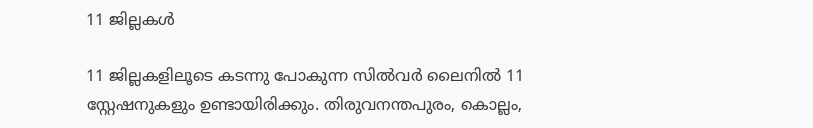11 ജില്ലകള്‍

11 ജില്ലകളിലൂടെ കടന്നു പോകുന്ന സില്‍വര്‍ ലൈനില്‍ 11 സ്റ്റേഷനുകളും ഉണ്ടായിരിക്കും. തിരുവനന്തപുരം, കൊല്ലം,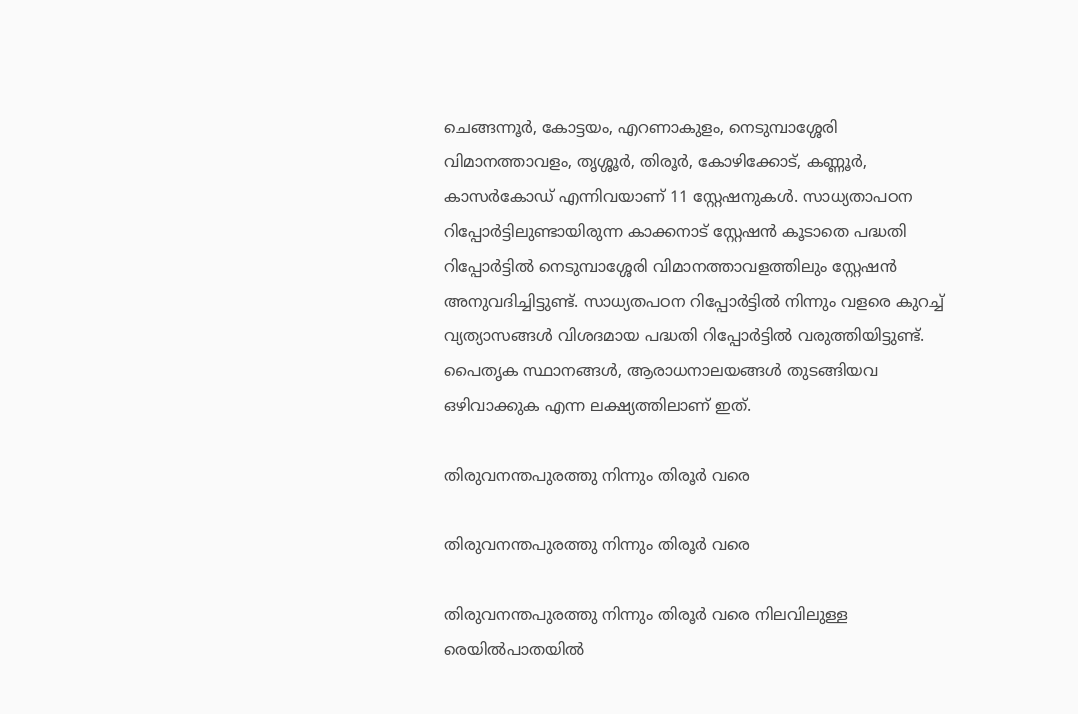ചെങ്ങന്നൂര്‍, കോട്ടയം, എറണാകുളം, നെടുമ്പാശ്ശേരി വിമാനത്താവളം, തൃശ്ശൂര്‍, തിരൂര്‍, കോഴിക്കോട്, കണ്ണൂര്‍, കാസര്‍കോഡ് എന്നിവയാണ് 11 സ്റ്റേഷനുകള്‍. സാധ്യതാപഠന റിപ്പോര്‍ട്ടിലുണ്ടായിരുന്ന കാക്കനാട് സ്റ്റേഷന്‍ കൂടാതെ പദ്ധതി റിപ്പോര്‍ട്ടില്‍ നെടുമ്പാശ്ശേരി വിമാനത്താവളത്തിലും സ്റ്റേഷന്‍ അനുവദിച്ചിട്ടുണ്ട്. സാധ്യതപഠന റിപ്പോര്‍ട്ടില്‍ നിന്നും വളരെ കുറച്ച് വ്യത്യാസങ്ങള്‍ വിശദമായ പദ്ധതി റിപ്പോര്‍ട്ടില്‍ വരുത്തിയി‌ട്ടുണ്ട്.
പൈതൃക സ്ഥാനങ്ങള്‍, ആരാധനാലയങ്ങള്‍ തുടങ്ങിയവ ഒഴിവാക്കുക എന്ന ലക്ഷ്യത്തിലാണ് ഇത്.

തിരുവനന്തപുരത്തു നിന്നും തിരൂര്‍ വരെ

തിരുവനന്തപുരത്തു നിന്നും തിരൂര്‍ വരെ

തിരുവനന്തപുരത്തു നിന്നും തിരൂര്‍ വരെ നിലവിലുള്ള രെയില്‍പാതയില്‍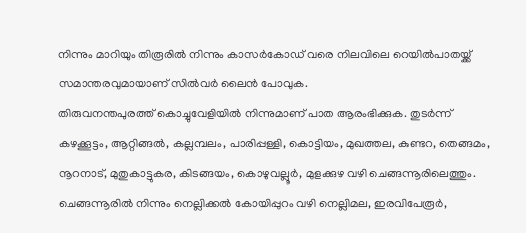നിന്നും മാറിയും തിരൂരില്‍ നിന്നും കാസര്‍കോഡ് വരെ നിലവിലെ റെയില്‍പാതയ്ക്ക് സമാന്തരവുമായാണ് സില്‍വര്‍ ലൈന്‍ പോവുക.
തിരുവനന്തപുരത്ത് കൊച്ചുവേളിയില്‍ നിന്നുമാണ് പാത ആരംഭിക്കുക. തുടര്‍ന്ന് കഴക്കൂട്ടം, ആറ്റിങ്ങല്‍, കല്ലമ്പലം, പാരിപ്പള്ളി, കൊട്ടിയം, മുഖത്തല, കുണ്ടറ, തെങ്ങമം, നൂറനാട്, മുതുകാട്ടുകര, കിടങ്ങയം, കൊഴുവല്ലൂര്‍, മുളക്കുഴ വഴി ചെങ്ങന്നൂരിലെത്തും.
ചെങ്ങന്നൂരില്‍ നിന്നും നെല്ലിക്കല്‍ കോയിപ്പുറം വഴി നെല്ലിമല, ഇരവിപേരൂര്‍,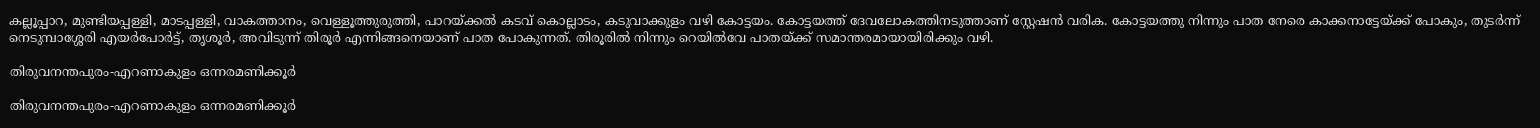കല്ലൂപ്പാറ, മുണ്ടിയപ്പള്ളി, മാടപ്പള്ളി, വാകത്താനം, വെള്ളൂത്തുരുത്തി, പാറയ്ക്കല്‍ കടവ് കൊല്ലാടം, കടുവാക്കുളം വഴി കോട്ടയം. കോട്ടയത്ത് ദേവലോകത്തിനടുത്താണ് സ്റ്റേഷന്‍ വരിക. കോട്ടയത്തു നിന്നും പാത നേരെ കാക്കനാട്ടേയ്ക്ക് പോകും, തുടര്‍ന്ന് നെടുമ്പാശ്ശേരി എയര്‍പോര്‍‌ട്ട്, തൃശൂര്‍, അവിടുന്ന് തിരൂര്‍ എന്നിങ്ങനെയാണ് പാത പോകുന്നത്. തിരൂരില്‍ നിന്നും റെയില്‍വേ പാതയ്ക്ക് സമാന്തരമായായിരിക്കും വഴി.

തിരുവനന്തപുരം-എറണാകുളം ഒന്നരമണിക്കൂര്‍

തിരുവനന്തപുരം-എറണാകുളം ഒന്നരമണിക്കൂര്‍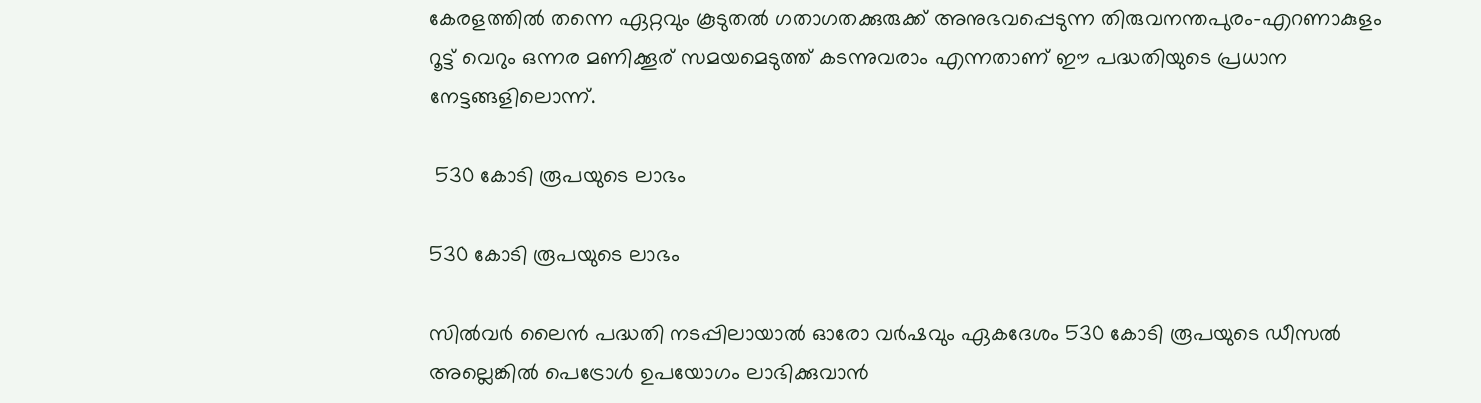കേരളത്തില്‍ തന്നെ ഏറ്റവും കൂടുതല്‍ ഗതാഗതക്കുരുക്ക് അനുഭവപ്പെ‌‌ടുന്ന തിരുവനന്തപുരം-എറണാകുളം റൂ‌ട്ട് വെറും ഒന്നര മണിക്കൂര് സമയമെ‌ടുത്ത് കടന്നുവരാം എന്നതാണ് ഈ പദ്ധതിയു‌ടെ പ്രധാന നേട്ടങ്ങളിലൊന്ന്.

 530 കോടി രൂപയുടെ ലാഭം

530 കോടി രൂപയുടെ ലാഭം

സില്‍വര്‍ ലൈന്‍ പദ്ധതി നടപ്പിലായാല്‍ ഓരോ വര്‍ഷവും ഏകദേശം 530 കോടി രൂപയുടെ ഡീസല്‍ അല്ലെങ്കില്‍ പെട്രോള്‍ ഉപയോഗം ലാഭിക്കുവാന്‍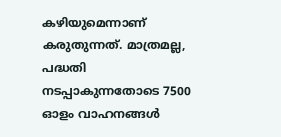കഴിയുമെന്നാണ് കരുതുന്നത്. മാത്രമല്ല, പദ്ധതി നടപ്പാകുന്നതോടെ 7500 ഓളം വാഹനങ്ങള്‍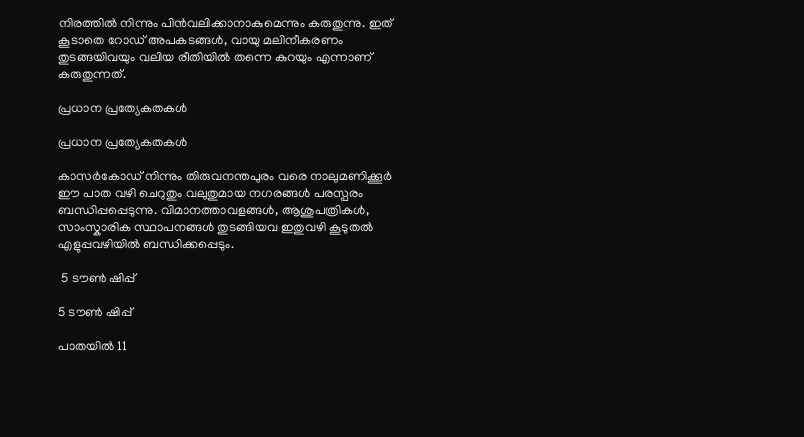നിരത്തില്‍ നിന്നും പിന്‍വലിക്കാനാകുമെന്നും കരുതുന്നു. ഇത് കൂടാതെ റോഡ് അപകടങ്ങള്‍, വായു മലിനീകരണം തുടങ്ങയിവയും വലിയ രീതിയില്‍ തന്നെ കുറയും എന്നാണ് കരുതുന്നത്.

പ്രധാന പ്രത്യേകതകള്‍

പ്രധാന പ്രത്യേകതകള്‍

കാസര്‍കോഡ് നിന്നും തിരുവനന്തപുരം വരെ നാലുമണിക്കൂര്‍
ഈ പാത വഴി ചെറുതും വലുതുമായ നഗരങ്ങള്‍ പരസ്പരം ബന്ധിപ്പപ്പെടുന്നു. വിമാനത്താവളങ്ങള്‍, ആശുപത്രികള്‍, സാംസ്കാരിക സ്ഥാപനങ്ങള്‍ തുടങ്ങിയവ ഇതുവഴി കൂടുതല്‍ എളുപ്പവഴിയില്‍ ബന്ധിക്കപ്പെടും.

 5 ടൗണ്‍ ഷിപ്പ്

5 ടൗണ്‍ ഷിപ്പ്

പാതയില്‍ 11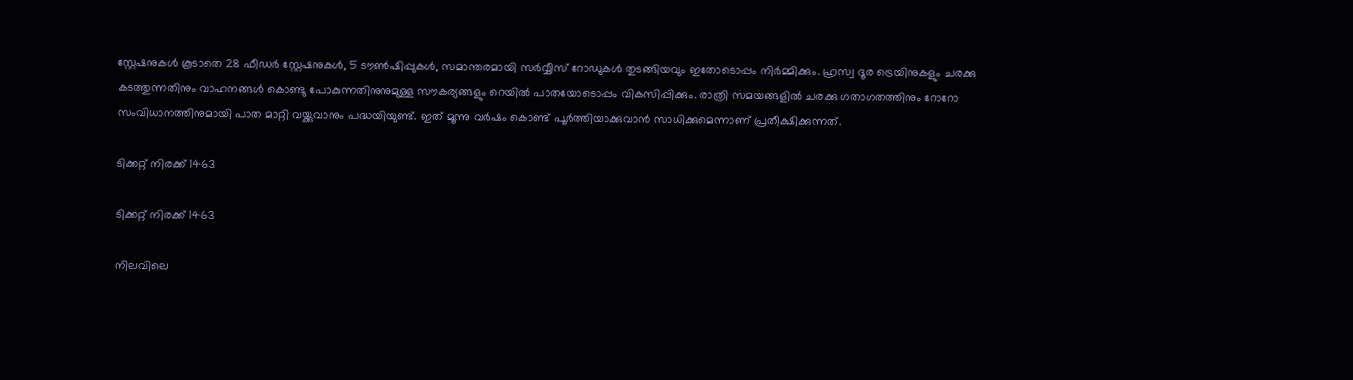സ്റ്റേഷനുകള്‍ കൂടാതെ 28 ഫീഡർ സ്റ്റേഷനുകൾ, 5 ടൗൺഷിപ്പുകൾ, സമാന്തരമായി സർവ്വീസ് റോഡുകൾ തുടങ്ങിയവും ഇതോടൊപ്പം നിർമ്മിക്കും. ഹ്രസ്വ ദൂര ട്രെയിനുകളും ചരക്കു കടത്തുന്നതിനും വാഹനങ്ങൾ കൊണ്ടു പോകുന്നതിനുനുമുള്ള സൗകര്യങ്ങളും റെയിൽ പാതയോടൊപ്പം വികസിപ്പിക്കും. രാത്രി സമയങ്ങളിൽ ചരക്കു ഗതാഗതത്തിനും റോറോ സംവിധാനത്തിനുമായി പാത മാറ്റി വയ്ക്കുവാനും പദ്ധയിയുണ്ട്. ഇത് മൂന്നു വർഷം കൊണ്ട് പൂര്‍ത്തിയാക്കുവാൻ സാധിക്കുമെന്നാണ് പ്രതീക്ഷിക്കുന്നത്.

ടിക്കറ്റ് നിരക്ക് 1463

ടിക്കറ്റ് നിരക്ക് 1463

നിലവിലെ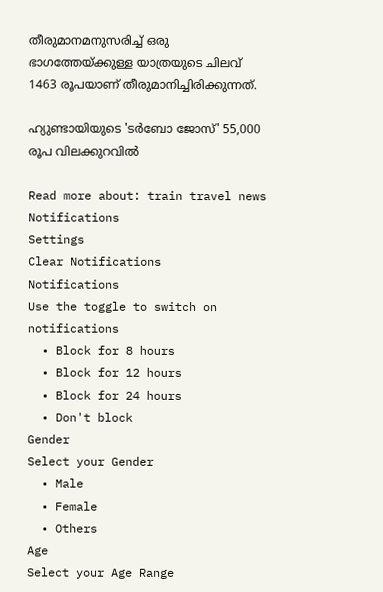തീരുമാനമനുസരിച്ച് ഒരു ഭാഗത്തേയ്ക്കുള്ള യാത്രയുടെ ചിലവ് 1463 രൂപയാണ് തീരുമാനിച്ചിരിക്കുന്നത്.

ഹ്യുണ്ടായിയുടെ 'ടർബോ ജോസ്' 55,000 രൂപ വിലക്കുറവിൽ

Read more about: train travel news
Notifications
Settings
Clear Notifications
Notifications
Use the toggle to switch on notifications
  • Block for 8 hours
  • Block for 12 hours
  • Block for 24 hours
  • Don't block
Gender
Select your Gender
  • Male
  • Female
  • Others
Age
Select your Age Range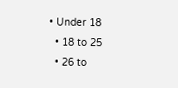• Under 18
  • 18 to 25
  • 26 to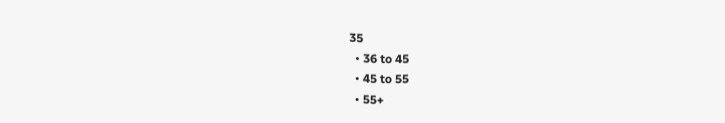35
  • 36 to 45
  • 45 to 55
  • 55+